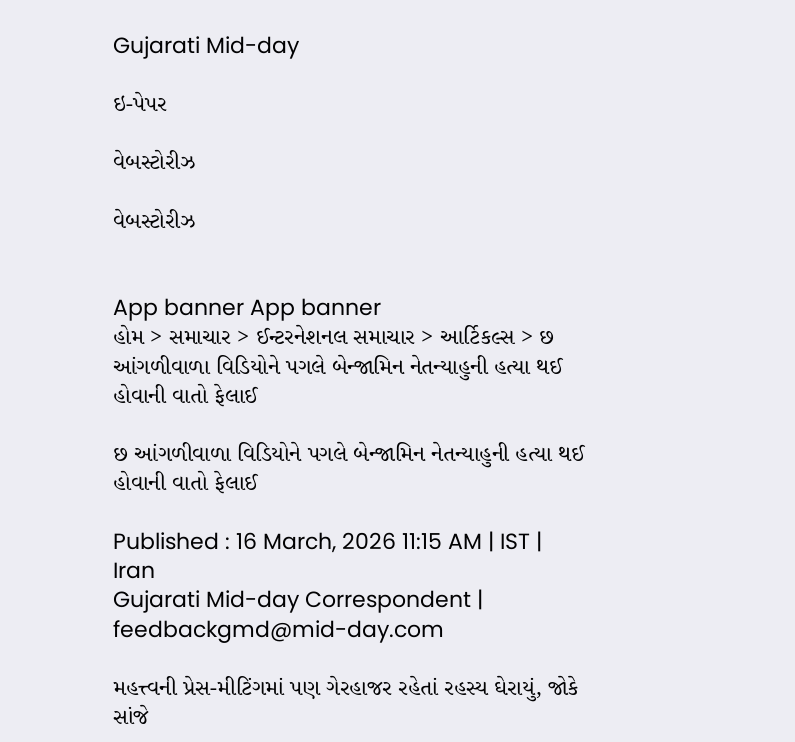Gujarati Mid-day

ઇ-પેપર

વેબસ્ટોરીઝ

વેબસ્ટોરીઝ


App banner App banner
હોમ > સમાચાર > ઈન્ટરનેશનલ સમાચાર > આર્ટિકલ્સ > છ આંગળીવાળા વિડિયોને પગલે બેન્જામિન નેતન્યાહુની હત્યા થઈ હોવાની વાતો ફેલાઈ

છ આંગળીવાળા વિડિયોને પગલે બેન્જામિન નેતન્યાહુની હત્યા થઈ હોવાની વાતો ફેલાઈ

Published : 16 March, 2026 11:15 AM | IST | Iran
Gujarati Mid-day Correspondent | feedbackgmd@mid-day.com

મહત્ત્વની પ્રેસ-મીટિંગમાં પણ ગેરહાજર રહેતાં રહસ્ય ઘેરાયું, જોકે સાંજે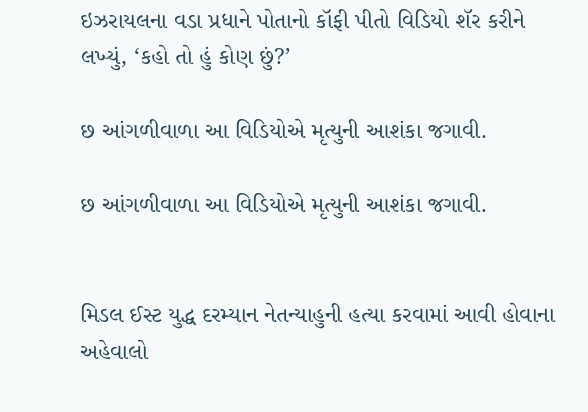ઇઝરાયલના વડા પ્રધાને પોતાનો કૉફી પીતો વિડિયો શૅર કરીને લખ્યું, ‘કહો તો હું કોણ છું?’

છ આંગળીવાળા આ વિડિયોએ મૃત્યુની આશંકા જગાવી.

છ આંગળીવાળા આ વિડિયોએ મૃત્યુની આશંકા જગાવી.


મિડલ ઈસ્ટ યુદ્ધ દરમ્યાન નેતન્યાહુની હત્યા કરવામાં આવી હોવાના અહેવાલો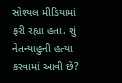સોશ્યલ મીડિયામાં ફરી રહ્યા હતા. શું નેતન્યાહુની હત્યા કરવામાં આવી છે?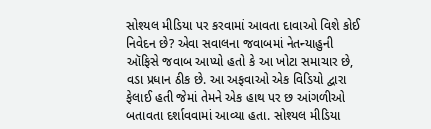સોશ્યલ મીડિયા પર કરવામાં આવતા દાવાઓ વિશે કોઈ નિવેદન છે? એવા સવાલના જવાબમાં નેતન્યાહુની ઑફિસે જવાબ આપ્યો હતો કે આ ખોટા સમાચાર છે, વડા પ્રધાન ઠીક છે. આ અફવાઓ એક વિડિયો દ્વારા ફેલાઈ હતી જેમાં તેમને એક હાથ પર છ આંગળીઓ બતાવતા દર્શાવવામાં આવ્યા હતા. સોશ્યલ મીડિયા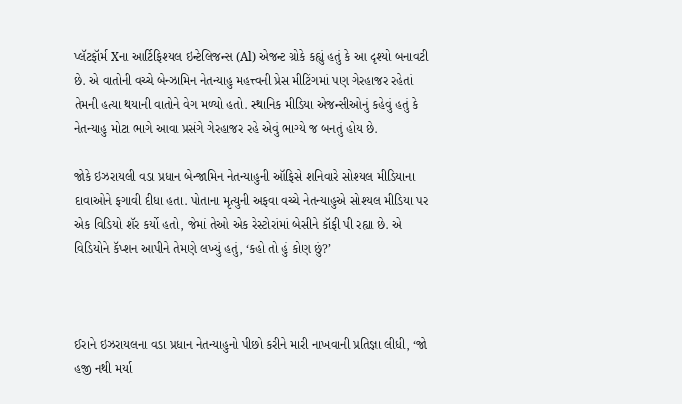પ્લૅટફૉર્મ Xના આર્ટિફિશ્યલ ઇન્ટેલિજન્સ (Al) એજન્ટ ગ્રોકે કહ્યું હતું કે આ દૃશ્યો બનાવટી છે. એ વાતોની વચ્ચે બેન્ઝામિન નેતન્યાહુ મહત્ત્વની પ્રેસ મીટિંગમાં પણ ગેરહાજર રહેતાં તેમની હત્યા થયાની વાતોને વેગ મળ્યો હતો. સ્થાનિક મીડિયા એજન્સીઓનું કહેવું હતું કે નેતન્યાહુ મોટા ભાગે આવા પ્રસંગે ગેરહાજર રહે એવું ભાગ્યે જ બનતું હોય છે.

જોકે ઇઝરાયલી વડા પ્રધાન બેન્જામિન નેતન્યાહુની ઑફિસે શનિવારે સોશ્યલ મીડિયાના દાવાઓને ફગાવી દીધા હતા. પોતાના મૃત્યુની અફવા વચ્ચે નેતન્યાહુએ સોશ્યલ મીડિયા પર એક વિડિયો શૅર કર્યો હતો, જેમાં તેઓ એક રેસ્ટોરાંમાં બેસીને કૉફી પી રહ્યા છે. એ વિડિયોને કૅપ્શન આપીને તેમણે લખ્યું હતું, ‘કહો તો હું કોણ છું?’



ઈરાને ઇઝરાયલના વડા પ્રધાન નેતન્યાહુનો પીછો કરીને મારી નાખવાની પ્રતિજ્ઞા લીધી, ‘જો હજી નથી મર્યા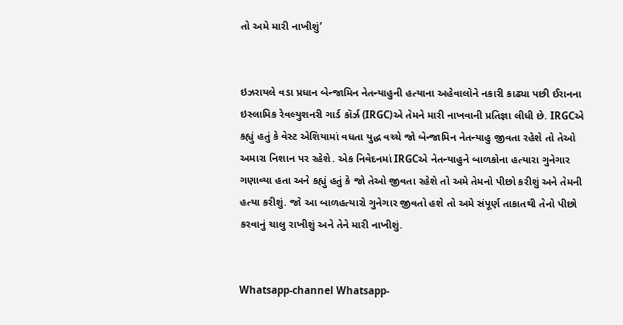તો અમે મારી નાખીશું’


ઇઝરાયલે વડા પ્રધાન બેન્જામિન નેતન્યાહુની હત્યાના અહેવાલોને નકારી કાઢ્યા પછી ઈરાનના ઇસ્લામિક રેવલ્યુશનરી ગાર્ડ કૉર્ઝ (IRGC)એ તેમને મારી નાખવાની પ્રતિજ્ઞા લીધી છે. IRGCએ કહ્યું હતું કે વેસ્ટ એશિયામાં વધતા યુદ્ધ વચ્ચે જો બેન્જામિન નેતન્યાહુ જીવતા રહેશે તો તેઓ અમારા નિશાન પર રહેશે. એક નિવેદનમાં IRGCએ નેતન્યાહુને બાળકોના હત્યારા ગુનેગાર ગણાવ્યા હતા અને કહ્યું હતું કે જો તેઓ જીવતા રહેશે તો અમે તેમનો પીછો કરીશું અને તેમની હત્યા કરીશું. જો આ બાળહત્યારો ગુનેગાર જીવતો હશે તો અમે સંપૂર્ણ તાકાતથી તેનો પીછો કરવાનું ચાલુ રાખીશું અને તેને મારી નાખીશું.


Whatsapp-channel Whatsapp-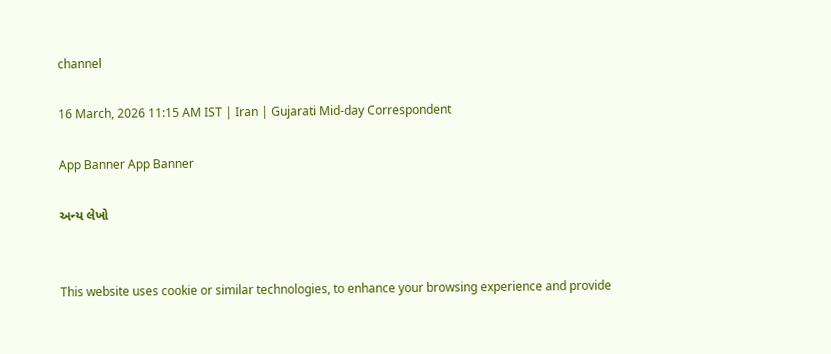channel

16 March, 2026 11:15 AM IST | Iran | Gujarati Mid-day Correspondent

App Banner App Banner

અન્ય લેખો


This website uses cookie or similar technologies, to enhance your browsing experience and provide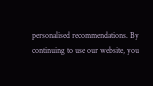personalised recommendations. By continuing to use our website, you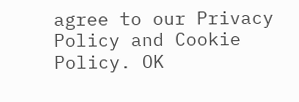agree to our Privacy Policy and Cookie Policy. OK